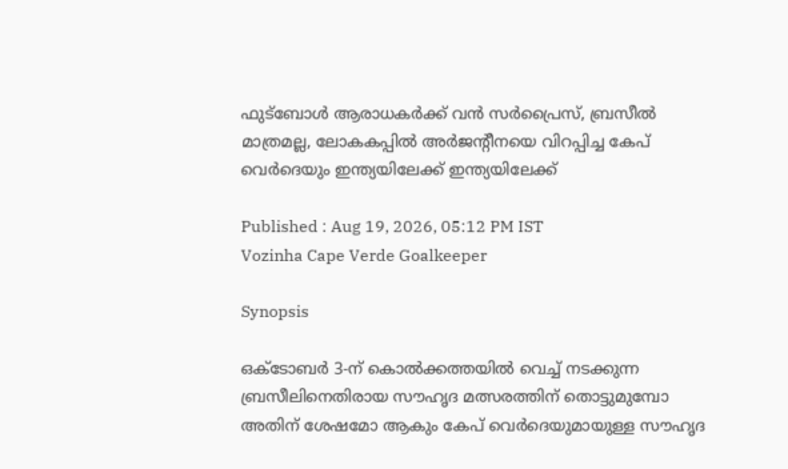ഫുട്ബോൾ ആരാധകര്‍ക്ക് വൻ സർപ്രൈസ്, ബ്രസീൽ മാത്രമല്ല, ലോകകപ്പിൽ അർജന്‍റീനയെ വിറപ്പിച്ച കേപ് വെർദെയും ഇന്ത്യയിലേക്ക് ഇന്ത്യയിലേക്ക്

Published : Aug 19, 2026, 05:12 PM IST
Vozinha Cape Verde Goalkeeper

Synopsis

ഒക്ടോബർ 3-ന് കൊൽക്കത്തയിൽ വെച്ച് നടക്കുന്ന ബ്രസീലിനെതിരായ സൗഹൃദ മത്സരത്തിന് തൊട്ടുമുമ്പോ അതിന് ശേഷമോ ആകും കേപ് വെർദെയുമായുള്ള സൗഹൃദ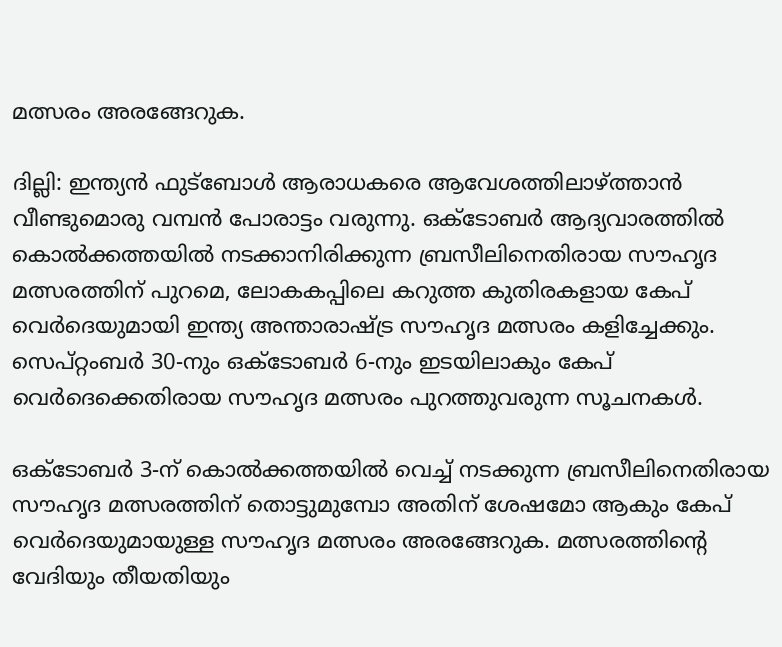മത്സരം അരങ്ങേറുക.

ദില്ലി: ഇന്ത്യൻ ഫുട്ബോൾ ആരാധകരെ ആവേശത്തിലാഴ്ത്താന്‍ വീണ്ടുമൊരു വമ്പന്‍ പോരാട്ടം വരുന്നു. ഒക്ടോബർ ആദ്യവാരത്തിൽ കൊല്‍ക്കത്തയില്‍ നടക്കാനിരിക്കുന്ന ബ്രസീലിനെതിരായ സൗഹൃദ മത്സരത്തിന് പുറമെ, ലോകകപ്പിലെ കറുത്ത കുതിരകളായ കേപ് വെർദെയുമായി ഇന്ത്യ അന്താരാഷ്ട്ര സൗഹൃദ മത്സരം കളിച്ചേക്കും. സെപ്റ്റംബർ 30-നും ഒക്ടോബർ 6-നും ഇടയിലാകും കേപ് വെര്‍ദെക്കെതിരായ സൗഹൃദ മത്സരം പുറത്തുവരുന്ന സൂചനകൾ.

ഒക്ടോബർ 3-ന് കൊൽക്കത്തയിൽ വെച്ച് നടക്കുന്ന ബ്രസീലിനെതിരായ സൗഹൃദ മത്സരത്തിന് തൊട്ടുമുമ്പോ അതിന് ശേഷമോ ആകും കേപ് വെർദെയുമായുള്ള സൗഹൃദ മത്സരം അരങ്ങേറുക. മത്സരത്തിന്‍റെ വേദിയും തീയതിയും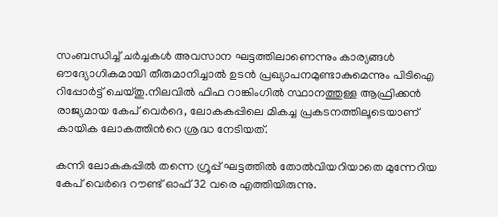സംബന്ധിച്ച് ചർച്ചകൾ അവസാന ഘട്ടത്തിലാണെന്നും കാര്യങ്ങൾ ഔദ്യോഗികമായി തീരുമാനിച്ചാൽ ഉടൻ പ്രഖ്യാപനമുണ്ടാകുമെന്നും പിടിഐ റിപ്പോർട്ട് ചെയ്തു.നിലവിൽ ഫിഫ റാങ്കിംഗിൽ സ്ഥാനത്തുള്ള ആഫ്രിക്കൻ രാജ്യമായ കേപ് വെർദെ, ലോകകപ്പിലെ മികച്ച പ്രകടനത്തിലൂടെയാണ് കായിക ലോകത്തിന്‍റെ ശ്രദ്ധ നേടിയത്.

കന്നി ലോകകപ്പിൽ തന്നെ ഗ്രൂപ്പ് ഘട്ടത്തിൽ തോൽവിയറിയാതെ മുന്നേറിയ കേപ് വെര്‍ദെ റൗണ്ട് ഓഫ് 32 വരെ എത്തിയിരുന്നു.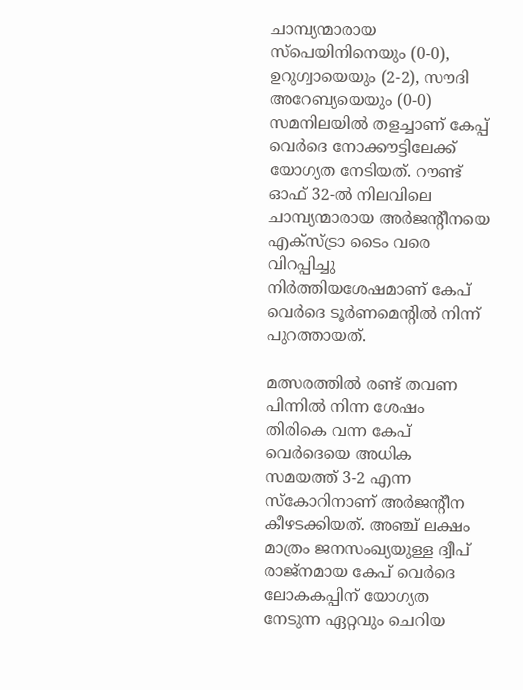ചാമ്പ്യന്മാരായ സ്പെയിനിനെയും (0-0), ഉറുഗ്വായെയും (2-2), സൗദി അറേബ്യയെയും (0-0) സമനിലയിൽ തളച്ചാണ് കേപ്പ് വെർദെ നോക്കൗട്ടിലേക്ക് യോഗ്യത നേടിയത്. റൗണ്ട് ഓഫ് 32-ൽ നിലവിലെ ചാമ്പ്യന്മാരായ അർജന്‍റീനയെ എക്സ്ട്രാ ടൈം വരെ വിറപ്പിച്ചു നിര്‍ത്തിയശേഷമാണ് കേപ് വെർദെ ടൂർണമെന്‍റിൽ നിന്ന് പുറത്തായത്.

മത്സരത്തിൽ രണ്ട് തവണ പിന്നിൽ നിന്ന ശേഷം തിരികെ വന്ന കേപ് വെർദെയെ അധിക സമയത്ത് 3-2 എന്ന സ്കോറിനാണ് അർജന്‍റീന കീഴടക്കിയത്. അഞ്ച് ലക്ഷം മാത്രം ജനസംഖ്യയുള്ള ദ്വീപ് രാജ്നമായ കേപ് വെര്‍ദെ ലോകകപ്പിന് യോഗ്യത നേടുന്ന ഏറ്റവും ചെറിയ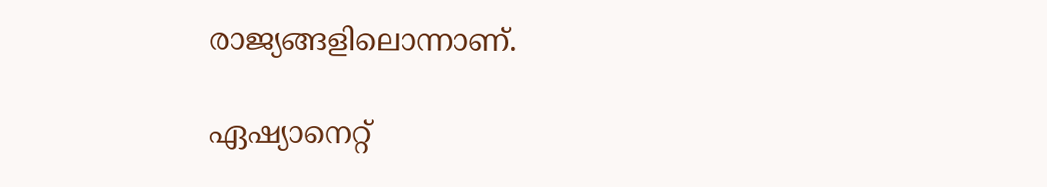രാജ്യങ്ങളിലൊന്നാണ്.

ഏഷ്യാനെറ്റ്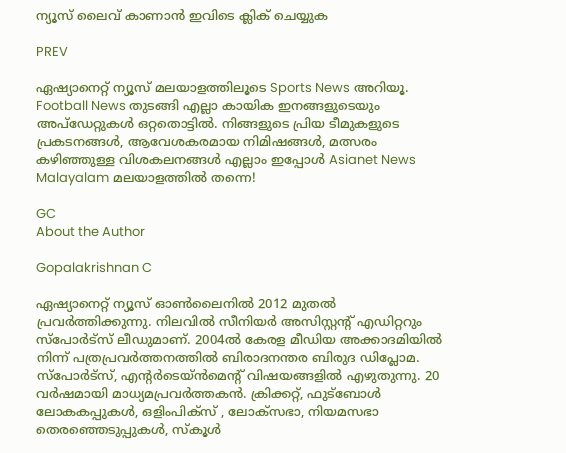ന്യൂസ് ലൈവ് കാണാന്‍ ഇവിടെ ക്ലിക് ചെയ്യുക

PREV

ഏഷ്യാനെറ്റ് ന്യൂസ് മലയാളത്തിലൂടെ Sports News അറിയൂ.  Football News തുടങ്ങി എല്ലാ കായിക ഇനങ്ങളുടെയും അപ്‌ഡേറ്റുകൾ ഒറ്റതൊട്ടിൽ. നിങ്ങളുടെ പ്രിയ ടീമുകളുടെ പ്രകടനങ്ങൾ, ആവേശകരമായ നിമിഷങ്ങൾ, മത്സരം കഴിഞ്ഞുള്ള വിശകലനങ്ങൾ എല്ലാം ഇപ്പോൾ Asianet News Malayalam മലയാളത്തിൽ തന്നെ!

GC
About the Author

Gopalakrishnan C

ഏഷ്യാനെറ്റ് ന്യൂസ് ഓണ്‍ലൈനില്‍ 2012 മുതല്‍ പ്രവര്‍ത്തിക്കുന്നു. നിലവില്‍ സീനിയര്‍ അസിസ്റ്റന്‍റ് എഡിറ്ററും സ്പോർട്സ് ലീഡുമാണ്. 2004ൽ കേരള മീഡിയ അക്കാദമിയില്‍ നിന്ന് പത്രപ്രവര്‍ത്തനത്തില്‍ ബിരാദനന്തര ബിരുദ ഡിപ്ലോമ. സ്പോര്‍ട്സ്, എന്‍റര്‍ടെയ്ൻമെന്‍റ് വിഷയങ്ങളില്‍ എഴുതുന്നു. 20 വര്‍ഷമായി മാധ്യമപ്രവര്‍ത്തകൻ. ക്രിക്കറ്റ്, ഫുട്ബോള്‍ ലോകകപ്പുകൾ, ഒളിംപിക്സ് , ലോക്സഭാ, നിയമസഭാ തെരഞ്ഞെടുപ്പുകള്‍, സ്കൂള്‍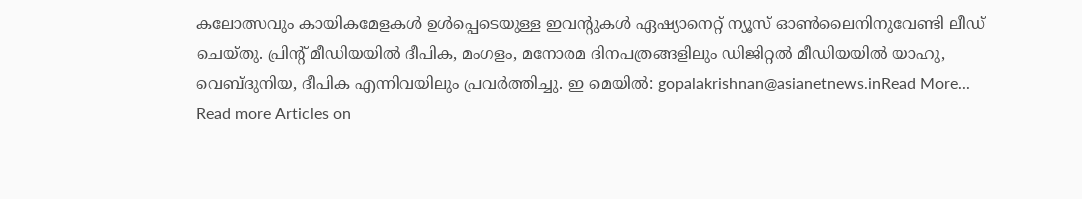കലോത്സവും കായികമേളകള്‍ ഉള്‍പ്പെടെയുള്ള ഇവന്‍റുകള്‍ ഏഷ്യാനെറ്റ് ന്യൂസ് ഓണ്‍ലൈനിനുവേണ്ടി ലീഡ് ചെയ്തു. പ്രിന്‍റ് മീഡിയയില്‍ ദീപിക, മംഗളം, മനോരമ ദിനപത്രങ്ങളിലും ഡിജിറ്റൽ മീഡിയയില്‍ യാഹു, വെബ്ദുനിയ, ദീപിക എന്നിവയിലും പ്രവര്‍ത്തിച്ചു. ഇ മെയില്‍: gopalakrishnan@asianetnews.inRead More...
Read more Articles on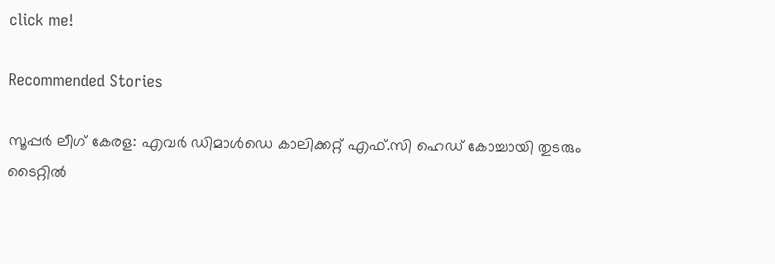click me!

Recommended Stories

സൂപ്പർ ലീഗ് കേരള: എവർ ഡിമാൾഡെ കാലിക്കറ്റ് എഫ്.സി ഹെഡ് കോച്ചായി തുടരും
ടൈറ്റില്‍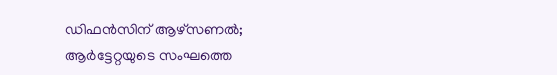ഡിഫൻസിന് ആഴ്‌സണല്‍; ആർട്ടേറ്റയുടെ സംഘത്തെ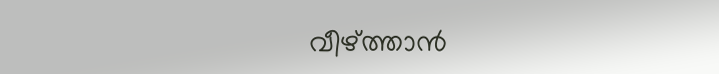വീഴ്‌ത്താൻ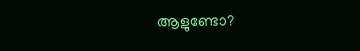ആളുണ്ടോ?